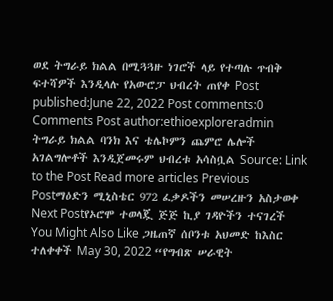ወደ ትግራይ ክልል በሚጓጓዙ ነገሮች ላይ የተጣሉ ጥብቅ ፍተሻዎች እንዲላሉ የአውሮፓ ህብረት ጠየቀ Post published:June 22, 2022 Post comments:0 Comments Post author:ethioexploreradmin ትግራይ ክልል ባንክ እና ቴሌኮምን ጨምሮ ሌሎች አገልግሎቶች እንዲጀመሩም ህብረቱ አሳስቧል Source: Link to the Post Read more articles Previous Postማዕድን ሚኒስቴር 972 ፈቃዶችን መሠረዙን አስታወቀ Next Postየኦሮሞ ተወላጇ ጅጅ ኪያ ገዳዮችን ተናገረች You Might Also Like ጋዜጠኛ ሰቦንቱ አህመድ ከእስር ተለቀቀች May 30, 2022 “የግብጽ ሠራዊት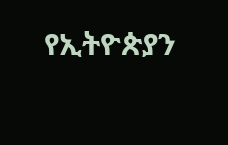የኢትዮጵያን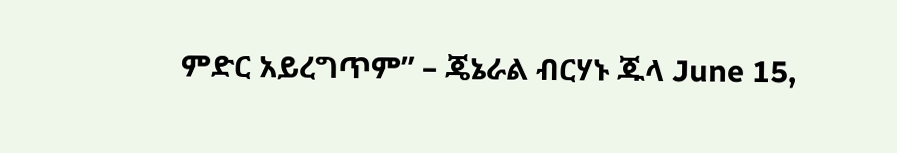ምድር አይረግጥም” – ጄኔራል ብርሃኑ ጁላ June 15,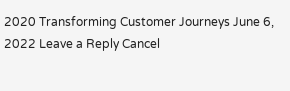2020 Transforming Customer Journeys June 6, 2022 Leave a Reply Cancel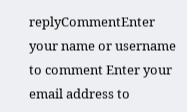replyCommentEnter your name or username to comment Enter your email address to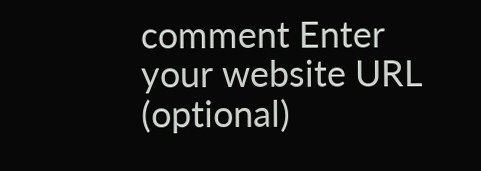comment Enter your website URL (optional)